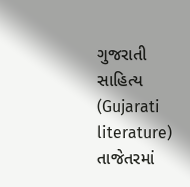ગુજરાતી સાહિત્ય (Gujarati literature) તાજેતરમાં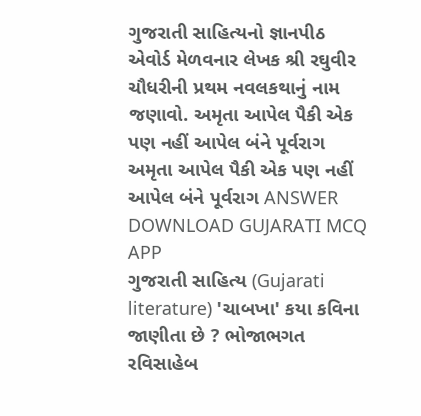ગુજરાતી સાહિત્યનો જ્ઞાનપીઠ એવોર્ડ મેળવનાર લેખક શ્રી રઘુવીર ચૌધરીની પ્રથમ નવલકથાનું નામ જણાવો. અમૃતા આપેલ પૈકી એક પણ નહીં આપેલ બંને પૂર્વરાગ અમૃતા આપેલ પૈકી એક પણ નહીં આપેલ બંને પૂર્વરાગ ANSWER DOWNLOAD GUJARATI MCQ APP
ગુજરાતી સાહિત્ય (Gujarati literature) 'ચાબખા' કયા કવિના જાણીતા છે ? ભોજાભગત રવિસાહેબ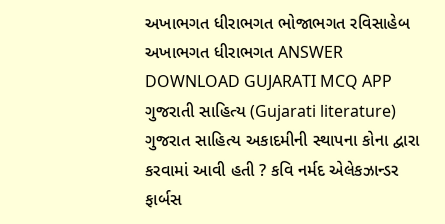અખાભગત ધીરાભગત ભોજાભગત રવિસાહેબ અખાભગત ધીરાભગત ANSWER DOWNLOAD GUJARATI MCQ APP
ગુજરાતી સાહિત્ય (Gujarati literature) ગુજરાત સાહિત્ય અકાદમીની સ્થાપના કોના દ્વારા કરવામાં આવી હતી ? કવિ નર્મદ એલેકઝાન્ડર ફાર્બસ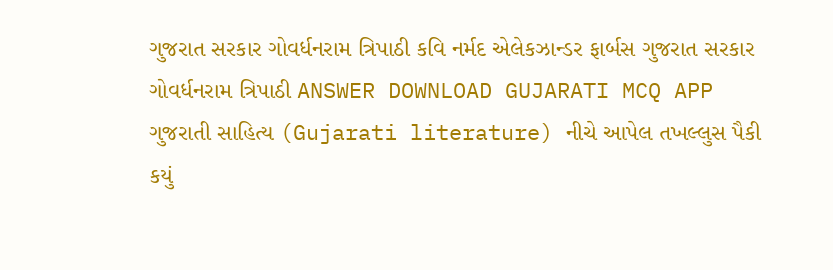ગુજરાત સરકાર ગોવર્ધનરામ ત્રિપાઠી કવિ નર્મદ એલેકઝાન્ડર ફાર્બસ ગુજરાત સરકાર ગોવર્ધનરામ ત્રિપાઠી ANSWER DOWNLOAD GUJARATI MCQ APP
ગુજરાતી સાહિત્ય (Gujarati literature) નીચે આપેલ તખલ્લુસ પૈકી કયું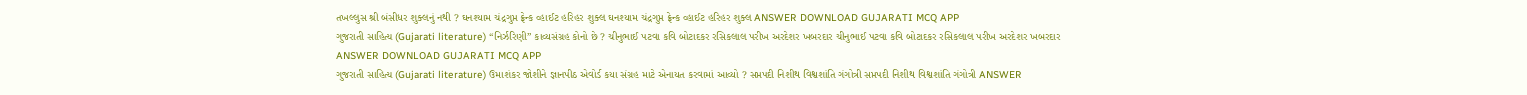તખલ્લુસ શ્રી બંસીધર શુક્લનું નથી ? ઘનશ્યામ ચંદ્રગુપ્ત ફ્રેન્ક વ્હાઈટ હરિહર શુક્લ ઘનશ્યામ ચંદ્રગુપ્ત ફ્રેન્ક વ્હાઈટ હરિહર શુક્લ ANSWER DOWNLOAD GUJARATI MCQ APP
ગુજરાતી સાહિત્ય (Gujarati literature) “નિર્ઝરિણી’’ કાવ્યસંગ્રહ કોનો છે ? ચીનુભાઈ પટવા કવિ બોટાદકર રસિકલાલ પરીખ અરદેશર ખબરદાર ચીનુભાઈ પટવા કવિ બોટાદકર રસિકલાલ પરીખ અરદેશર ખબરદાર ANSWER DOWNLOAD GUJARATI MCQ APP
ગુજરાતી સાહિત્ય (Gujarati literature) ઉમાશંકર જોશીને જ્ઞાનપીઠ એવોર્ડ કયા સંગ્રહ માટે એનાયત કરવામાં આવ્યો ? સપ્તપદી નિશીથ વિશ્વશાંતિ ગંગોત્રી સપ્તપદી નિશીથ વિશ્વશાંતિ ગંગોત્રી ANSWER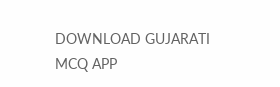DOWNLOAD GUJARATI MCQ APP